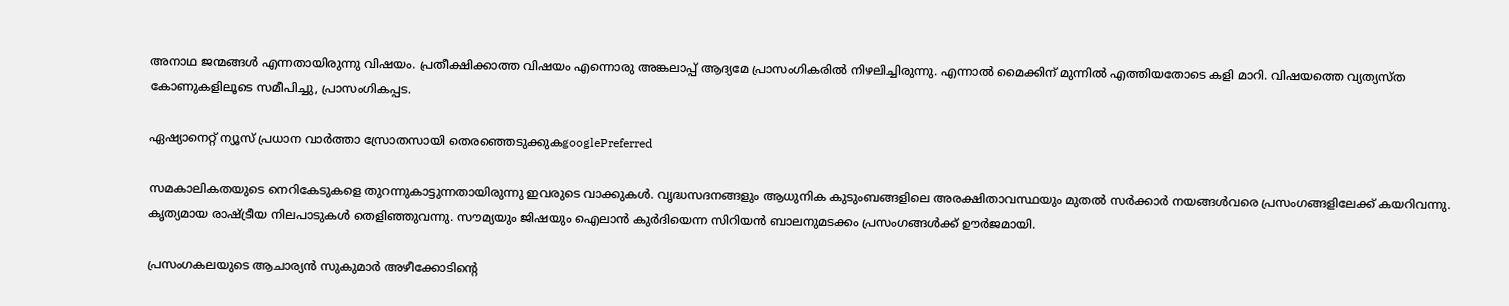അനാഥ ജന്മങ്ങള്‍ എന്നതായിരുന്നു വിഷയം. പ്രതീക്ഷിക്കാത്ത വിഷയം എന്നൊരു അങ്കലാപ്പ് ആദ്യമേ പ്രാസംഗികരില്‍ നിഴലിച്ചിരുന്നു. എന്നാല്‍ മൈക്കിന് മുന്നില്‍ എത്തിയതോടെ കളി മാറി. വിഷയത്തെ വ്യത്യസ്ത കോണുകളിലൂടെ സമീപിച്ചു, പ്രാസംഗികപ്പട.

ഏഷ്യാനെറ്റ് ന്യൂസ് പ്രധാന വാർത്താ സ്രോതസായി തെരഞ്ഞെടുക്കുകgooglePreferred

സമകാലികതയുടെ നെറികേടുകളെ തുറന്നുകാട്ടുന്നതായിരുന്നു ഇവരുടെ വാക്കുകള്‍. വൃദ്ധസദനങ്ങളും ആധുനിക കുടുംബങ്ങളിലെ അരക്ഷിതാവസ്ഥയും മുതല്‍ സര്‍ക്കാര്‍ നയങ്ങള്‍വരെ പ്രസംഗങ്ങളിലേക്ക് കയറിവന്നു. കൃത്യമായ രാഷ്ട്രീയ നിലപാടുകള്‍ തെളിഞ്ഞുവന്നു. സൗമ്യയും ജിഷയും ഐലാന്‍ കുര്‍ദിയെന്ന സിറിയന്‍ ബാലനുമടക്കം പ്രസംഗങ്ങള്‍ക്ക് ഊര്‍ജമായി.

പ്രസംഗകലയുടെ ആചാര്യന്‍ സുകുമാര്‍ അഴീക്കോടിന്റെ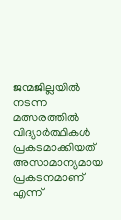ജന്മജില്ലയില്‍ നടന്ന മത്സരത്തില്‍ വിദ്യാര്‍ത്ഥികള്‍ പ്രകടമാക്കിയത് അസാമാന്യമായ പ്രകടനമാണ് എന്ന്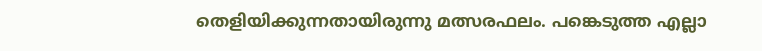തെളിയിക്കുന്നതായിരുന്നു മത്സരഫലം. പങ്കെടുത്ത എല്ലാ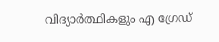വിദ്യാര്‍ത്ഥികളും എ ഗ്രേഡ്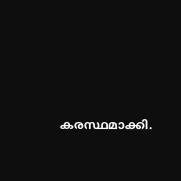കരസ്ഥമാക്കി.